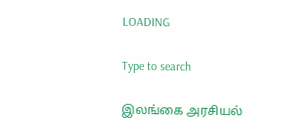LOADING

Type to search

இலங்கை அரசியல்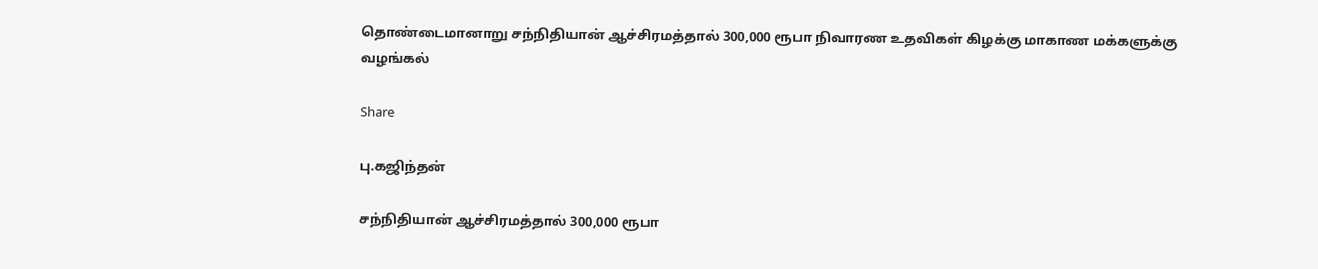தொண்டைமானாறு சந்நிதியான் ஆச்சிரமத்தால் 300,000 ரூபா நிவாரண உதவிகள் கிழக்கு மாகாண மக்களுக்கு வழங்கல்

Share

பு.கஜிந்தன்

சந்நிதியான் ஆச்சிரமத்தால் 300,000 ரூபா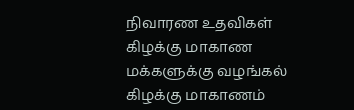நிவாரண உதவிகள் கிழக்கு மாகாண மக்களுக்கு வழங்கல் கிழக்கு மாகாணம்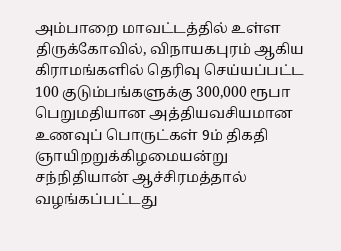அம்பாறை மாவட்டத்தில் உள்ள திருக்கோவில், விநாயகபுரம் ஆகிய கிராமங்களில் தெரிவு செய்யப்பட்ட 100 குடும்பங்களுக்கு 300,000 ரூபா பெறுமதியான அத்தியவசியமான உணவுப் பொருட்கள் 9ம் திகதி ஞாயிறறுக்கிழமையன்று சந்நிதியான் ஆச்சிரமத்தால் வழங்கப்பட்டது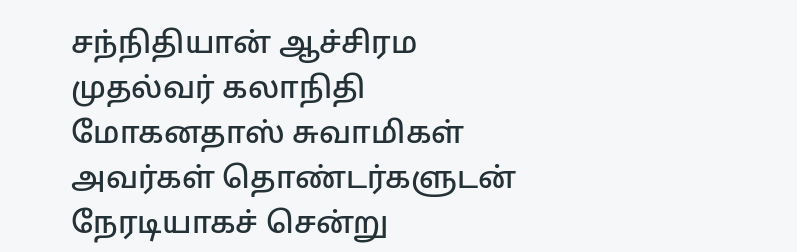சந்நிதியான் ஆச்சிரம முதல்வர் கலாநிதி மோகனதாஸ் சுவாமிகள் அவர்கள் தொண்டர்களுடன் நேரடியாகச் சென்று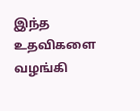இந்த உதவிகளை வழங்கி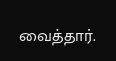வைத்தார்.